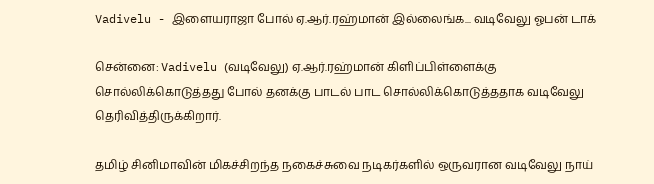Vadivelu - இளையராஜா போல் ஏ.ஆர்.ரஹ்மான் இல்லைங்க... வடிவேலு ஓபன் டாக்

சென்னை: Vadivelu (வடிவேலு) ஏ.ஆர்.ரஹ்மான் கிளிப்பிள்ளைக்கு சொல்லிக்கொடுத்தது போல் தனக்கு பாடல் பாட சொல்லிக்கொடுத்ததாக வடிவேலு தெரிவித்திருக்கிறார்.

தமிழ் சினிமாவின் மிகச்சிறந்த நகைச்சுவை நடிகர்களில் ஒருவரான வடிவேலு நாய்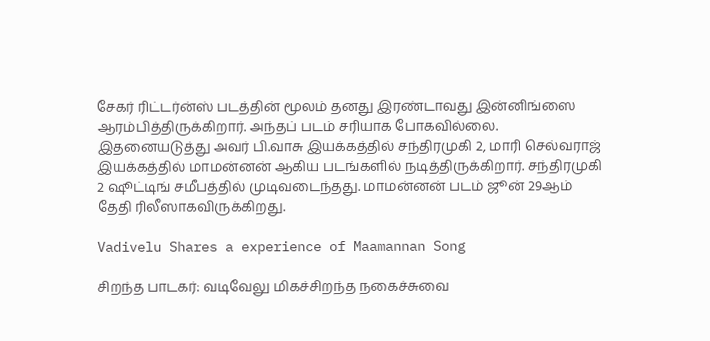சேகர் ரிட்டர்ன்ஸ் படத்தின் மூலம் தனது இரண்டாவது இன்னிங்ஸை ஆரம்பித்திருக்கிறார். அந்தப் படம் சரியாக போகவில்லை. இதனையடுத்து அவர் பி.வாசு இயக்கத்தில் சந்திரமுகி 2, மாரி செல்வராஜ் இயக்கத்தில் மாமன்னன் ஆகிய படங்களில் நடித்திருக்கிறார். சந்திரமுகி 2 ஷூட்டிங் சமீபத்தில் முடிவடைந்தது. மாமன்னன் படம் ஜூன் 29ஆம் தேதி ரிலீஸாகவிருக்கிறது.

Vadivelu Shares a experience of Maamannan Song

சிறந்த பாடகர்: வடிவேலு மிகச்சிறந்த நகைச்சுவை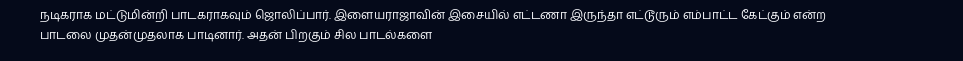நடிகராக மட்டுமின்றி பாடகராகவும் ஜொலிப்பார். இளையராஜாவின் இசையில் எட்டணா இருந்தா எட்டூரும் எம்பாட்ட கேட்கும் என்ற பாடலை முதன்முதலாக பாடினார். அதன் பிறகும் சில பாடல்களை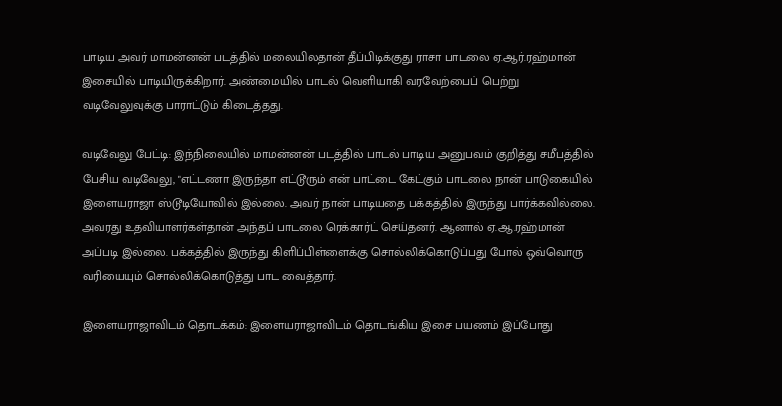பாடிய அவர் மாமன்னன் படத்தில் மலையிலதான் தீப்பிடிக்குது ராசா பாடலை ஏ.ஆர்.ரஹ்மான் இசையில் பாடியிருக்கிறார். அண்மையில் பாடல் வெளியாகி வரவேற்பைப் பெற்று வடிவேலுவுக்கு பாராட்டும் கிடைத்தது.

வடிவேலு பேட்டி: இந்நிலையில் மாமன்னன் படத்தில் பாடல் பாடிய அனுபவம் குறித்து சமீபத்தில் பேசிய வடிவேலு, "எட்டணா இருந்தா எட்டூரும் என் பாட்டை கேட்கும் பாடலை நான் பாடுகையில் இளையராஜா ஸ்டூடியோவில் இல்லை. அவர் நான் பாடியதை பக்கத்தில் இருந்து பார்க்கவில்லை. அவரது உதவியாளர்கள்தான் அந்தப் பாடலை ரெக்கார்ட் செய்தனர். ஆனால் ஏ.ஆ.ரஹ்மான் அப்படி இல்லை. பக்கத்தில் இருந்து கிளிப்பிள்ளைக்கு சொல்லிக்கொடுப்பது போல் ஒவ்வொரு வரியையும் சொல்லிக்கொடுத்து பாட வைத்தார்.

இளையராஜாவிடம் தொடக்கம்: இளையராஜாவிடம் தொடங்கிய இசை பயணம் இப்போது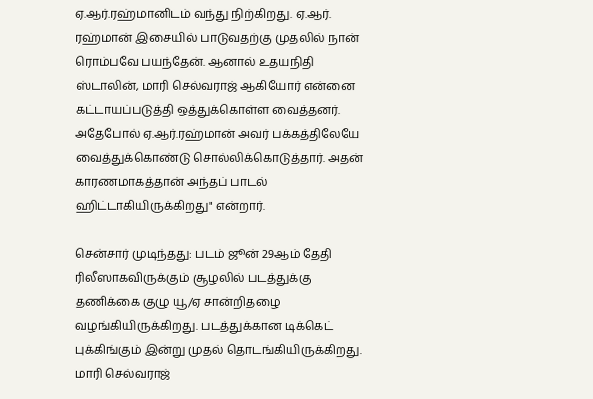ஏ.ஆர்.ரஹ்மானிடம் வந்து நிற்கிறது. ஏ.ஆர். ரஹ்மான் இசையில் பாடுவதற்கு முதலில் நான் ரொம்பவே பயந்தேன். ஆனால் உதயநிதி ஸ்டாலின், மாரி செல்வராஜ் ஆகியோர் என்னை கட்டாயப்படுத்தி ஒத்துக்கொள்ள வைத்தனர். அதேபோல் ஏ.ஆர்.ரஹ்மான் அவர் பக்கத்திலேயே வைத்துக்கொண்டு சொல்லிக்கொடுத்தார். அதன் காரணமாகத்தான் அந்தப் பாடல் ஹிட்டாகியிருக்கிறது" என்றார்.

சென்சார் முடிந்தது: படம் ஜூன் 29ஆம் தேதி ரிலீஸாகவிருக்கும் சூழலில் படத்துக்கு தணிக்கை குழு யூ/ஏ சான்றிதழை வழங்கியிருக்கிறது. படத்துக்கான டிக்கெட் புக்கிங்கும் இன்று முதல் தொடங்கியிருக்கிறது. மாரி செல்வராஜ்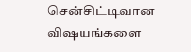சென்சிட்டிவான விஷயங்களை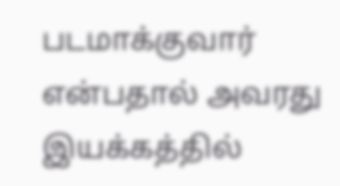படமாக்குவார் என்பதால் அவரது இயக்கத்தில்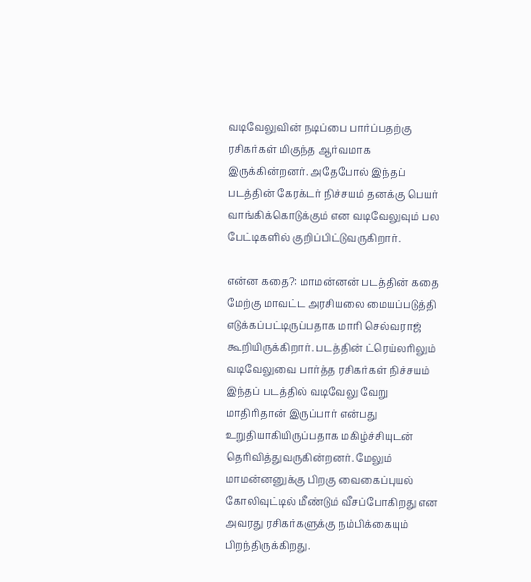வடிவேலுவின் நடிப்பை பார்ப்பதற்கு ரசிகர்கள் மிகுந்த ஆர்வமாக இருக்கின்றனர். அதேபோல் இந்தப் படத்தின் கேரக்டர் நிச்சயம் தனக்கு பெயர் வாங்கிக்கொடுக்கும் என வடிவேலுவும் பல பேட்டிகளில் குறிப்பிட்டுவருகிறார்.

என்ன கதை?: மாமன்னன் படத்தின் கதை மேற்கு மாவட்ட அரசியலை மையப்படுத்தி எடுக்கப்பட்டிருப்பதாக மாரி செல்வராஜ் கூறியிருக்கிறார். படத்தின் ட்ரெய்லரிலும் வடிவேலுவை பார்த்த ரசிகர்கள் நிச்சயம் இந்தப் படத்தில் வடிவேலு வேறு மாதிரிதான் இருப்பார் என்பது உறுதியாகியிருப்பதாக மகிழ்ச்சியுடன் தெரிவித்துவருகின்றனர். மேலும் மாமன்னனுக்கு பிறகு வைகைப்புயல் கோலிவுட்டில் மீண்டும் வீசப்போகிறது என அவரது ரசிகர்களுக்கு நம்பிக்கையும் பிறந்திருக்கிறது.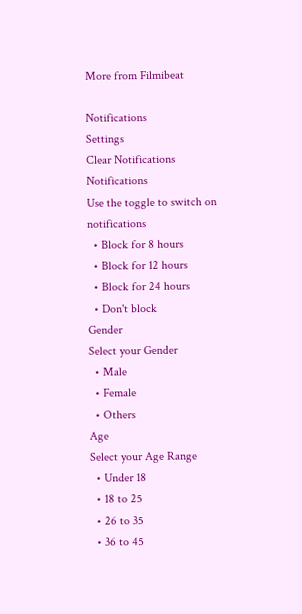More from Filmibeat

Notifications
Settings
Clear Notifications
Notifications
Use the toggle to switch on notifications
  • Block for 8 hours
  • Block for 12 hours
  • Block for 24 hours
  • Don't block
Gender
Select your Gender
  • Male
  • Female
  • Others
Age
Select your Age Range
  • Under 18
  • 18 to 25
  • 26 to 35
  • 36 to 45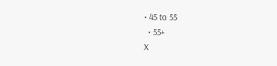• 45 to 55
  • 55+
X